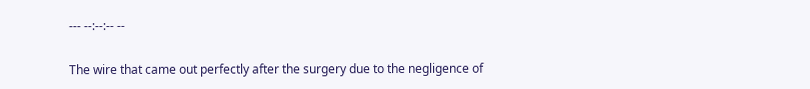--- --:--:-- --

The wire that came out perfectly after the surgery due to the negligence of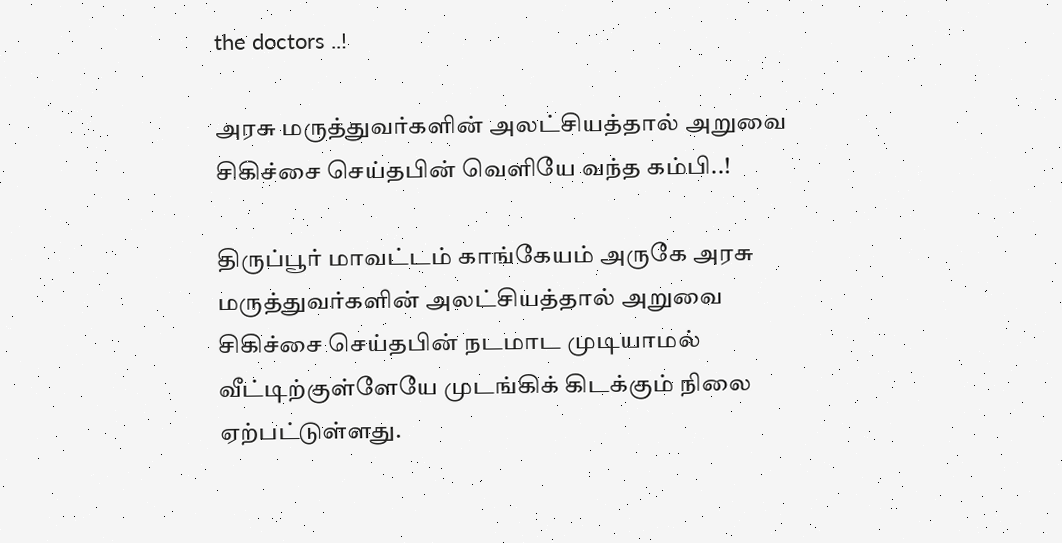the doctors ..!

அரசு மருத்துவர்களின் அலட்சியத்தால் அறுவை சிகிச்சை செய்தபின் வெளியே வந்த கம்பி..!

திருப்பூர் மாவட்டம் காங்கேயம் அருகே அரசு மருத்துவர்களின் அலட்சியத்தால் அறுவை சிகிச்சை செய்தபின் நடமாட முடியாமல் வீட்டிற்குள்ளேயே முடங்கிக் கிடக்கும் நிலை ஏற்பட்டுள்ளது.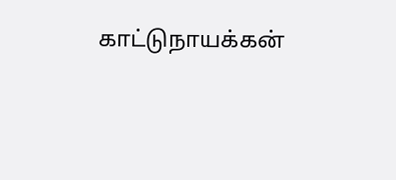காட்டுநாயக்கன்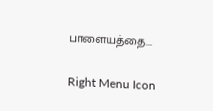பாளையத்தை...

Right Menu Icon